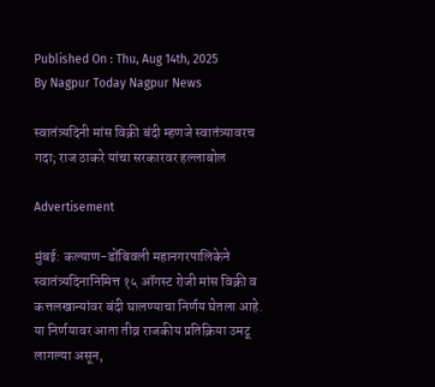Published On : Thu, Aug 14th, 2025
By Nagpur Today Nagpur News

स्वातंत्र्यदिनी मांस विक्री बंदी म्हणजे स्वातंत्र्यावरच गदा; राज ठाकरे यांचा सरकारवर हल्लाबोल

Advertisement

मुंबई: कल्याण-डोंबिवली महानगरपालिकेने स्वातंत्र्यदिनानिमित्त १५ ऑगस्ट रोजी मांस विक्री व कत्तलखान्यांवर बंदी घालण्याचा निर्णय घेतला आहे. या निर्णयावर आता तीव्र राजकीय प्रतिक्रिया उमटू लागल्या असून,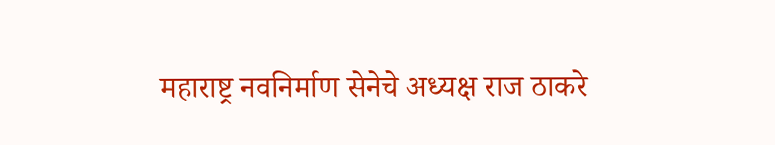महाराष्ट्र नवनिर्माण सेनेचे अध्यक्ष राज ठाकरे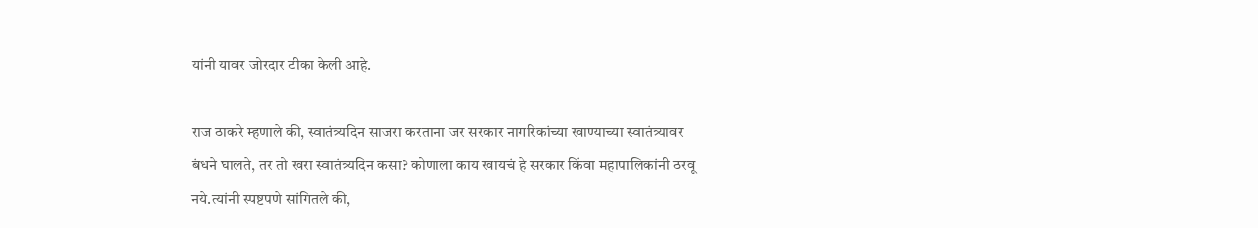यांनी यावर जोरदार टीका केली आहे.

राज ठाकरे म्हणाले की, स्वातंत्र्यदिन साजरा करताना जर सरकार नागरिकांच्या खाण्याच्या स्वातंत्र्यावर बंधने घालते, तर तो खरा स्वातंत्र्यदिन कसा? कोणाला काय खायचं हे सरकार किंवा महापालिकांनी ठरवू नये.त्यांनी स्पष्टपणे सांगितले की,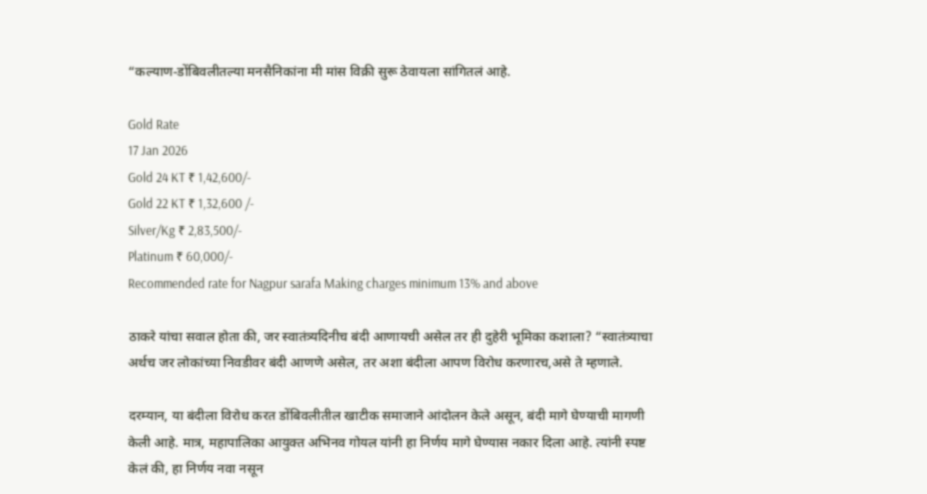“कल्याण-डोंबिवलीतल्या मनसैनिकांना मी मांस विक्री सुरू ठेवायला सांगितलं आहे.

Gold Rate
17 Jan 2026
Gold 24 KT ₹ 1,42,600/-
Gold 22 KT ₹ 1,32,600 /-
Silver/Kg ₹ 2,83,500/-
Platinum ₹ 60,000/-
Recommended rate for Nagpur sarafa Making charges minimum 13% and above

ठाकरे यांचा सवाल होता की, जर स्वातंत्र्यदिनीच बंदी आणायची असेल तर ही दुहेरी भूमिका कशाला? “स्वातंत्र्याचा अर्थच जर लोकांच्या निवडीवर बंदी आणणे असेल, तर अशा बंदीला आपण विरोध करणारच,असे ते म्हणाले.

दरम्यान, या बंदीला विरोध करत डोंबिवलीतील खाटीक समाजाने आंदोलन केले असून, बंदी मागे घेण्याची मागणी केली आहे. मात्र, महापालिका आयुक्त अभिनव गोयल यांनी हा निर्णय मागे घेण्यास नकार दिला आहे. त्यांनी स्पष्ट केलं की, हा निर्णय नवा नसून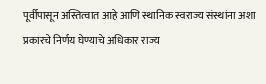पूर्वीपासून अस्तित्वात आहे आणि स्थानिक स्वराज्य संस्थांना अशा प्रकारचे निर्णय घेण्याचे अधिकार राज्य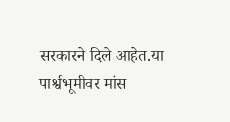सरकारने दिले आहेत.या पार्श्वभूमीवर मांस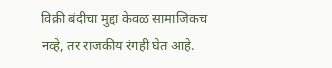विक्री बंदीचा मुद्दा केवळ सामाजिकच नव्हे, तर राजकीय रंगही घेत आहे.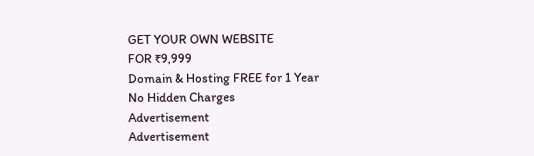GET YOUR OWN WEBSITE
FOR ₹9,999
Domain & Hosting FREE for 1 Year
No Hidden Charges
Advertisement
Advertisement